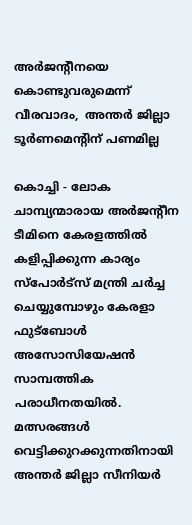അര്‍ജന്റീനയെ കൊണ്ടുവരുമെന്ന് വീരവാദം,  അന്തര്‍ ജില്ലാ ടൂര്‍ണമെന്റിന് പണമില്ല

കൊച്ചി - ലോക ചാമ്പ്യന്മാരായ അര്‍ജന്റീന ടീമിനെ കേരളത്തില്‍ കളിപ്പിക്കുന്ന കാര്യം സ്‌പോര്‍ട്‌സ് മന്ത്രി ചര്‍ച്ച ചെയ്യുമ്പോഴും കേരളാ ഫുട്‌ബോള്‍ അസോസിയേഷന്‍ സാമ്പത്തിക പരാധീനതയില്‍. മത്സരങ്ങള്‍ വെട്ടിക്കുറക്കുന്നതിനായി അന്തര്‍ ജില്ലാ സീനിയര്‍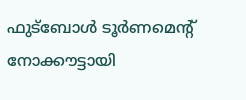ഫുട്‌ബോള്‍ ടൂര്‍ണമെന്റ് നോക്കൗട്ടായി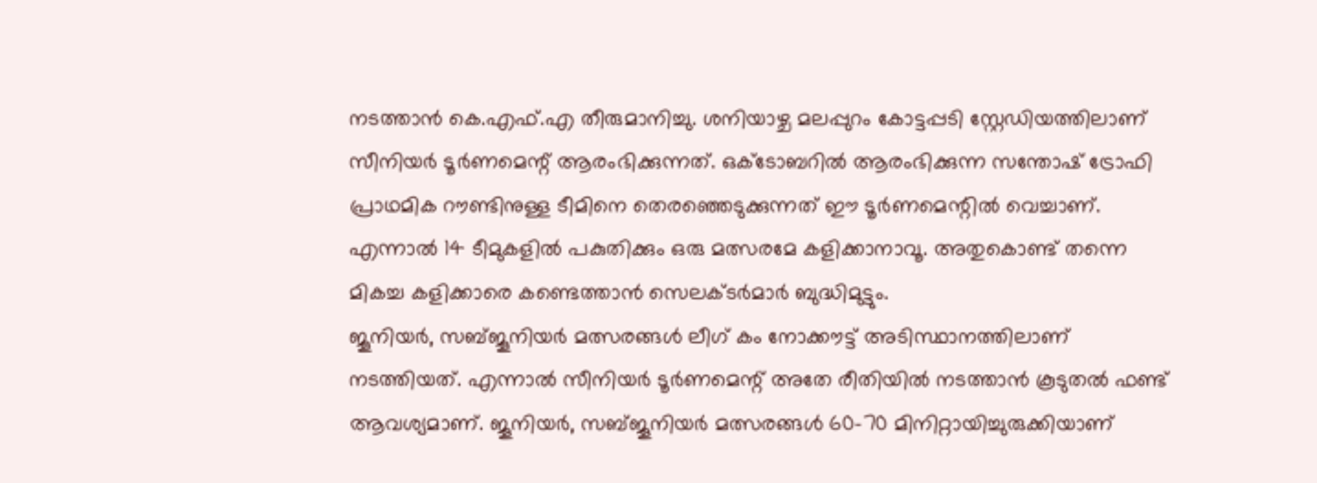നടത്താന്‍ കെ.എഫ്.എ തീരുമാനിച്ചു. ശനിയാഴ്ച മലപ്പുറം കോട്ടപ്പടി സ്റ്റേഡിയത്തിലാണ് സീനിയര്‍ ടൂര്‍ണമെന്റ് ആരംഭിക്കുന്നത്. ഒക്ടോബറില്‍ ആരംഭിക്കുന്ന സന്തോഷ് ട്രോഫി പ്രാഥമിക റൗണ്ടിനുള്ള ടീമിനെ തെരഞ്ഞെടുക്കുന്നത് ഈ ടൂര്‍ണമെന്റില്‍ വെച്ചാണ്. എന്നാല്‍ 14 ടീമുകളില്‍ പകുതിക്കും ഒരു മത്സരമേ കളിക്കാനാവൂ. അതുകൊണ്ട് തന്നെ മികച്ച കളിക്കാരെ കണ്ടെത്താന്‍ സെലക്ടര്‍മാര്‍ ബുദ്ധിമുട്ടും.
ജൂനിയര്‍, സബ്ജൂനിയര്‍ മത്സരങ്ങള്‍ ലീഗ് കം നോക്കൗട്ട് അടിസ്ഥാനത്തിലാണ് നടത്തിയത്. എന്നാല്‍ സീനിയര്‍ ടൂര്‍ണമെന്റ് അതേ രീതിയില്‍ നടത്താന്‍ കൂടുതല്‍ ഫണ്ട് ആവശ്യമാണ്. ജൂനിയര്‍, സബ്ജൂനിയര്‍ മത്സരങ്ങള്‍ 60-70 മിനിറ്റായിച്ചുരുക്കിയാണ്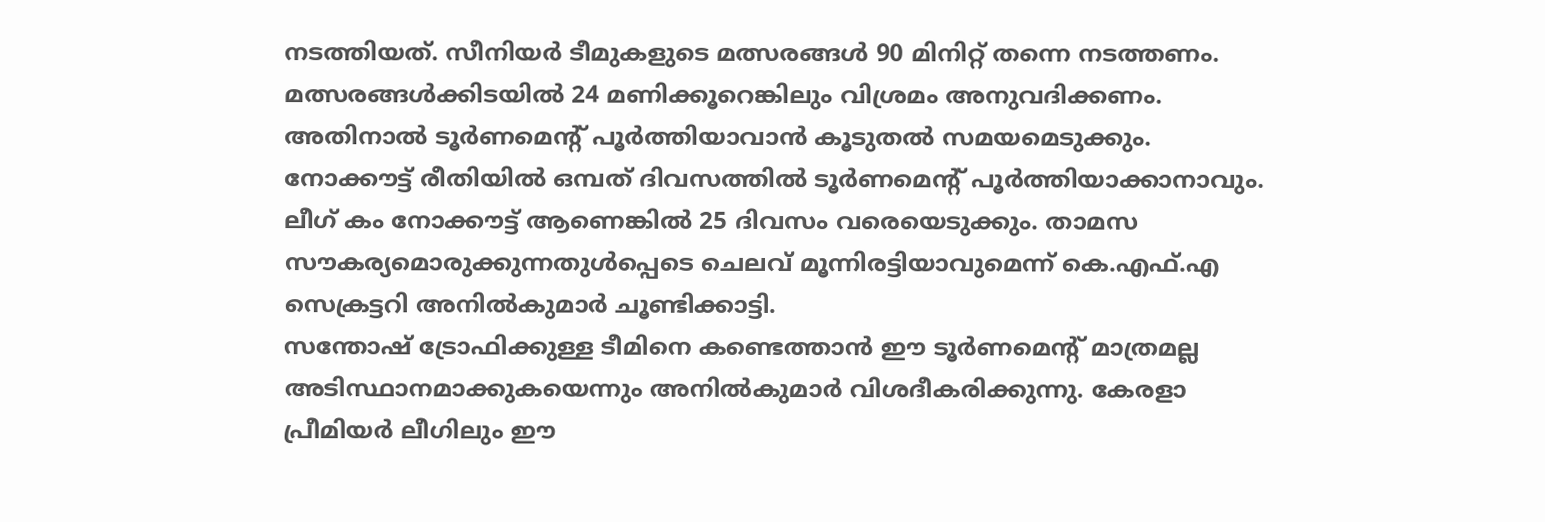നടത്തിയത്. സീനിയര്‍ ടീമുകളുടെ മത്സരങ്ങള്‍ 90 മിനിറ്റ് തന്നെ നടത്തണം. മത്സരങ്ങള്‍ക്കിടയില്‍ 24 മണിക്കൂറെങ്കിലും വിശ്രമം അനുവദിക്കണം. അതിനാല്‍ ടൂര്‍ണമെന്റ് പൂര്‍ത്തിയാവാന്‍ കൂടുതല്‍ സമയമെടുക്കും.
നോക്കൗട്ട് രീതിയില്‍ ഒമ്പത് ദിവസത്തില്‍ ടൂര്‍ണമെന്റ് പൂര്‍ത്തിയാക്കാനാവും. ലീഗ് കം നോക്കൗട്ട് ആണെങ്കില്‍ 25 ദിവസം വരെയെടുക്കും. താമസ സൗകര്യമൊരുക്കുന്നതുള്‍പ്പെടെ ചെലവ് മൂന്നിരട്ടിയാവുമെന്ന് കെ.എഫ്.എ സെക്രട്ടറി അനില്‍കുമാര്‍ ചൂണ്ടിക്കാട്ടി.
സന്തോഷ് ട്രോഫിക്കുള്ള ടീമിനെ കണ്ടെത്താന്‍ ഈ ടൂര്‍ണമെന്റ് മാത്രമല്ല അടിസ്ഥാനമാക്കുകയെന്നും അനില്‍കുമാര്‍ വിശദീകരിക്കുന്നു. കേരളാ പ്രീമിയര്‍ ലീഗിലും ഈ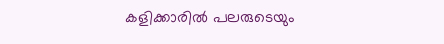കളിക്കാരില്‍ പലരുടെയും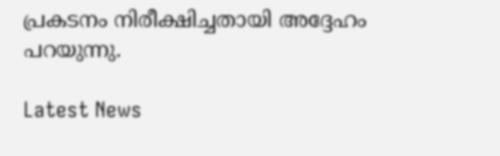പ്രകടനം നിരീക്ഷിച്ചതായി അദ്ദേഹം പറയുന്നു.

Latest News